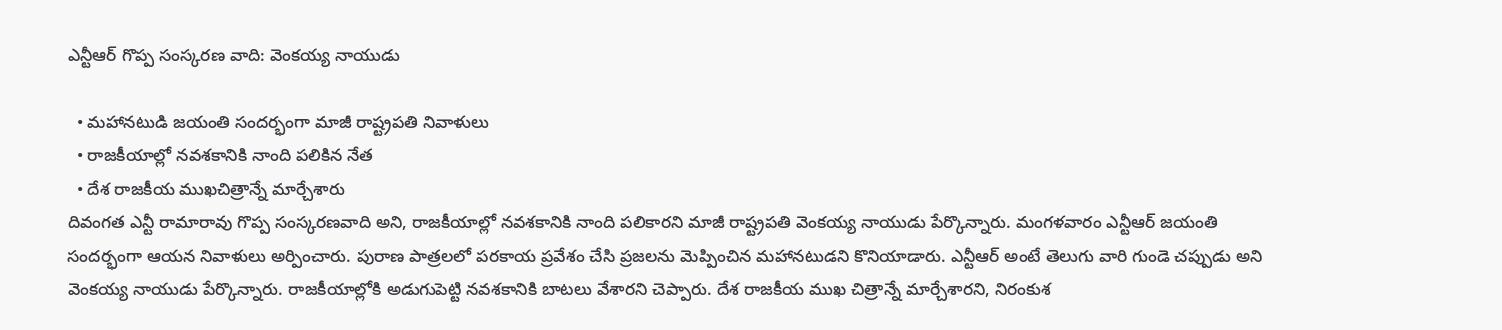ఎన్టీఆర్ గొప్ప సంస్కరణ వాది: వెంకయ్య నాయుడు

  • మహానటుడి జయంతి సందర్భంగా మాజీ రాష్ట్రపతి నివాళులు
  • రాజకీయాల్లో నవశకానికి నాంది పలికిన నేత
  • దేశ రాజకీయ ముఖచిత్రాన్నే మార్చేశారు
దివంగత ఎన్టీ రామారావు గొప్ప సంస్కరణవాది అని, రాజకీయాల్లో నవశకానికి నాంది పలికారని మాజీ రాష్ట్రపతి వెంకయ్య నాయుడు పేర్కొన్నారు. మంగళవారం ఎన్టీఆర్ జయంతి సందర్భంగా ఆయన నివాళులు అర్పించారు. పురాణ పాత్రలలో పరకాయ ప్రవేశం చేసి ప్రజలను మెప్పించిన మహానటుడని కొనియాడారు. ఎన్టీఆర్ అంటే తెలుగు వారి గుండె చప్పుడు అని వెంకయ్య నాయుడు పేర్కొన్నారు. రాజకీయాల్లోకి అడుగుపెట్టి నవశకానికి బాటలు వేశారని చెప్పారు. దేశ రాజకీయ ముఖ చిత్రాన్నే మార్చేశారని, నిరంకుశ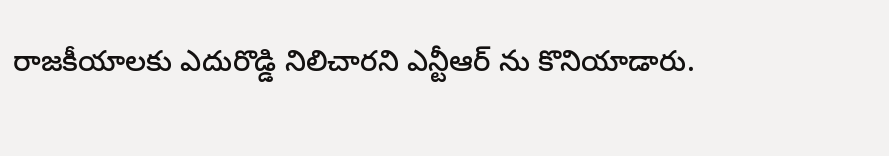రాజకీయాలకు ఎదురొడ్డి నిలిచారని ఎన్టీఆర్ ను కొనియాడారు.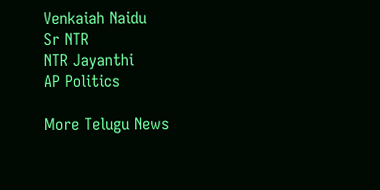Venkaiah Naidu
Sr NTR
NTR Jayanthi
AP Politics

More Telugu News